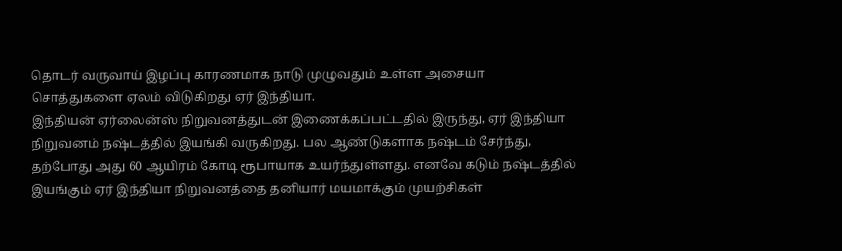தொடர் வருவாய் இழப்பு காரணமாக நாடு முழுவதும் உள்ள அசையா சொத்துகளை ஏலம் விடுகிறது ஏர் இந்தியா.
இந்தியன் ஏர்லைன்ஸ் நிறுவனத்துடன் இணைக்கப்பட்டதில் இருந்து, ஏர் இந்தியா நிறுவனம் நஷ்டத்தில் இயங்கி வருகிறது. பல ஆண்டுகளாக நஷ்டம் சேர்ந்து, தற்போது அது 60 ஆயிரம் கோடி ரூபாயாக உயர்ந்துள்ளது. எனவே கடும் நஷ்டத்தில் இயங்கும் ஏர் இந்தியா நிறுவனத்தை தனியார் மயமாக்கும் முயற்சிகள்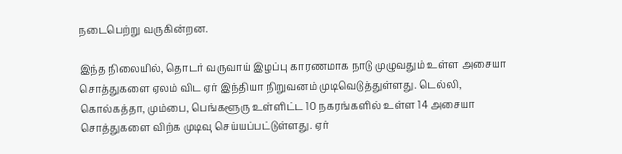நடைபெற்று வருகின்றன.

இந்த நிலையில், தொடர் வருவாய் இழப்பு காரணமாக நாடு முழுவதும் உள்ள அசையா சொத்துகளை ஏலம் விட ஏர் இந்தியா நிறுவனம் முடிவெடுத்துள்ளது. டெல்லி, கொல்கத்தா, மும்பை, பெங்களூரு உள்ளிட்ட 10 நகரங்களில் உள்ள 14 அசையா சொத்துகளை விற்க முடிவு செய்யப்பட்டுள்ளது. ஏர்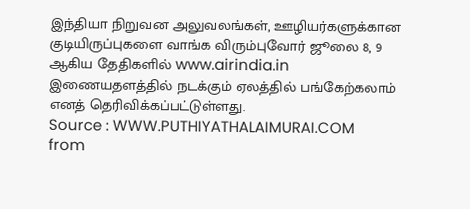இந்தியா நிறுவன அலுவலங்கள், ஊழியர்களுக்கான குடியிருப்புகளை வாங்க விரும்புவோர் ஜூலை 8, 9 ஆகிய தேதிகளில் www.airindia.in இணையதளத்தில் நடக்கும் ஏலத்தில் பங்கேற்கலாம் எனத் தெரிவிக்கப்பட்டுள்ளது.
Source : WWW.PUTHIYATHALAIMURAI.COM
from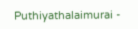Puthiyathalaimurai -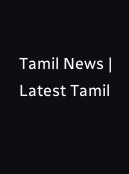Tamil News | Latest Tamil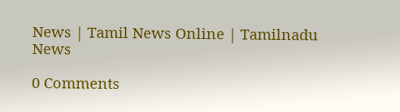News | Tamil News Online | Tamilnadu News

0 Comments